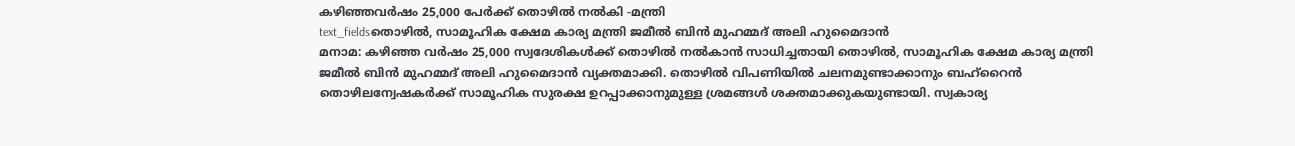കഴിഞ്ഞവർഷം 25,000 പേർക്ക് തൊഴിൽ നൽകി -മന്ത്രി
text_fieldsതൊഴിൽ, സാമൂഹിക ക്ഷേമ കാര്യ മന്ത്രി ജമീൽ ബിൻ മുഹമ്മദ് അലി ഹുമൈദാൻ
മനാമ: കഴിഞ്ഞ വർഷം 25,000 സ്വദേശികൾക്ക് തൊഴിൽ നൽകാൻ സാധിച്ചതായി തൊഴിൽ, സാമൂഹിക ക്ഷേമ കാര്യ മന്ത്രി ജമീൽ ബിൻ മുഹമ്മദ് അലി ഹുമൈദാൻ വ്യക്തമാക്കി. തൊഴിൽ വിപണിയിൽ ചലനമുണ്ടാക്കാനും ബഹ്റൈൻ തൊഴിലന്വേഷകർക്ക് സാമൂഹിക സുരക്ഷ ഉറപ്പാക്കാനുമുള്ള ശ്രമങ്ങൾ ശക്തമാക്കുകയുണ്ടായി. സ്വകാര്യ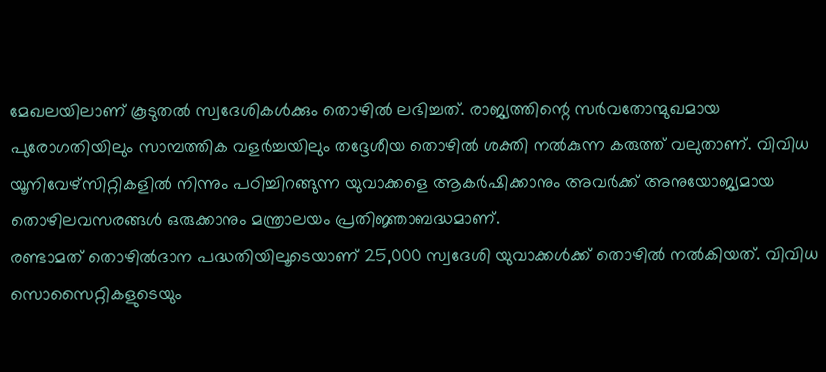മേഖലയിലാണ് കൂടുതൽ സ്വദേശികൾക്കും തൊഴിൽ ലഭിച്ചത്. രാജ്യത്തിന്റെ സർവതോന്മുഖമായ പുരോഗതിയിലും സാമ്പത്തിക വളർച്ചയിലും തദ്ദേശീയ തൊഴിൽ ശക്തി നൽകുന്ന കരുത്ത് വലുതാണ്. വിവിധ യൂനിവേഴ്സിറ്റികളിൽ നിന്നും പഠിച്ചിറങ്ങുന്ന യുവാക്കളെ ആകർഷിക്കാനും അവർക്ക് അനുയോജ്യമായ തൊഴിലവസരങ്ങൾ ഒരുക്കാനും മന്ത്രാലയം പ്രതിജ്ഞാബദ്ധമാണ്.
രണ്ടാമത് തൊഴിൽദാന പദ്ധതിയിലൂടെയാണ് 25,000 സ്വദേശി യുവാക്കൾക്ക് തൊഴിൽ നൽകിയത്. വിവിധ സൊസൈറ്റികളുടെയും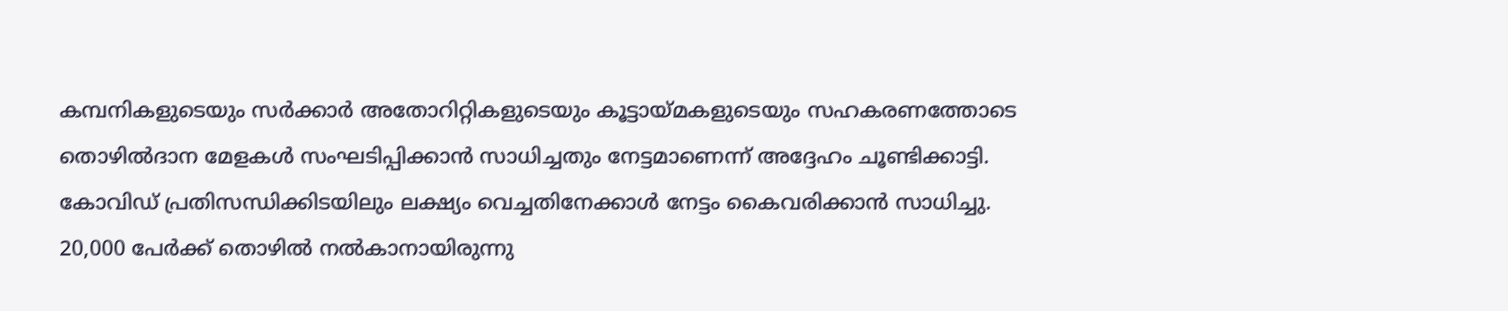കമ്പനികളുടെയും സർക്കാർ അതോറിറ്റികളുടെയും കൂട്ടായ്മകളുടെയും സഹകരണത്തോടെ തൊഴിൽദാന മേളകൾ സംഘടിപ്പിക്കാൻ സാധിച്ചതും നേട്ടമാണെന്ന് അദ്ദേഹം ചൂണ്ടിക്കാട്ടി. കോവിഡ് പ്രതിസന്ധിക്കിടയിലും ലക്ഷ്യം വെച്ചതിനേക്കാൾ നേട്ടം കൈവരിക്കാൻ സാധിച്ചു. 20,000 പേർക്ക് തൊഴിൽ നൽകാനായിരുന്നു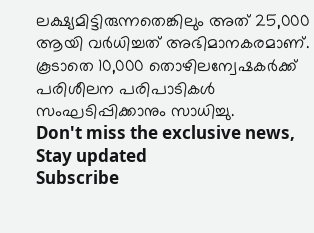ലക്ഷ്യമിട്ടിരുന്നതെങ്കിലും അത് 25,000 ആയി വർധിച്ചത് അഭിമാനകരമാണ്. കൂടാതെ 10,000 തൊഴിലന്വേഷകർക്ക് പരിശീലന പരിപാടികൾ സംഘടിപ്പിക്കാനും സാധിച്ചു.
Don't miss the exclusive news, Stay updated
Subscribe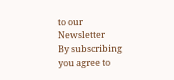to our Newsletter
By subscribing you agree to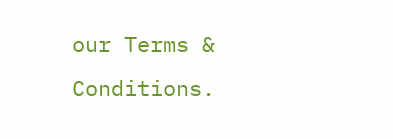our Terms & Conditions.